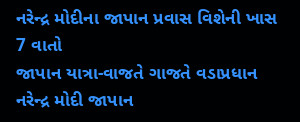નરેન્દ્ર મોદીના જાપાન પ્રવાસ વિશેની ખાસ 7 વાતો
જાપાન યાત્રા-વાજતે ગાજતે વડાપ્રધાન નરેન્દ્ર મોદી જાપાન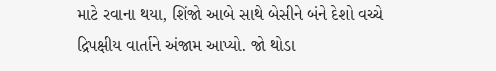માટે રવાના થયા, શિંજો આબે સાથે બેસીને બંને દેશો વચ્ચે દ્રિપક્ષીય વાર્તાને અંજામ આપ્યો. જો થોડા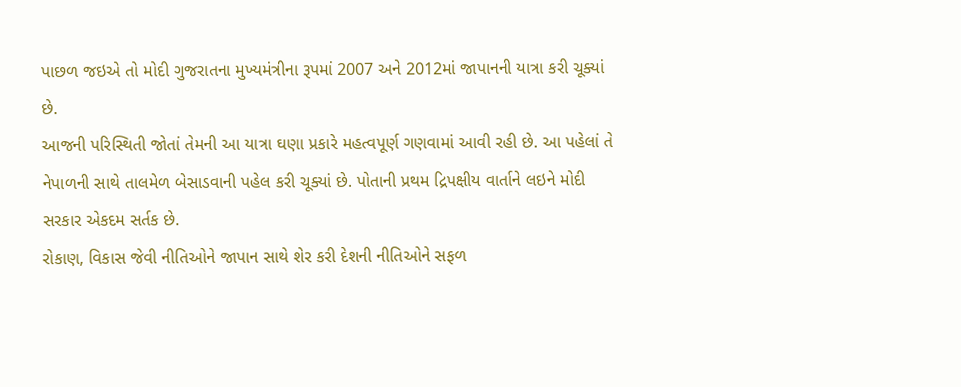પાછળ જઇએ તો મોદી ગુજરાતના મુખ્યમંત્રીના રૂપમાં 2007 અને 2012માં જાપાનની યાત્રા કરી ચૂક્યાં છે.
આજની પરિસ્થિતી જોતાં તેમની આ યાત્રા ઘણા પ્રકારે મહત્વપૂર્ણ ગણવામાં આવી રહી છે. આ પહેલાં તે નેપાળની સાથે તાલમેળ બેસાડવાની પહેલ કરી ચૂક્યાં છે. પોતાની પ્રથમ દ્રિપક્ષીય વાર્તાને લઇને મોદી સરકાર એકદમ સર્તક છે.
રોકાણ, વિકાસ જેવી નીતિઓને જાપાન સાથે શેર કરી દેશની નીતિઓને સફળ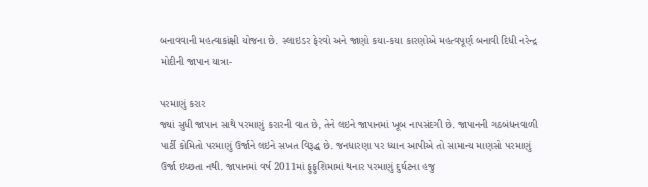બનાવવાની મહત્વાકાંક્ષી યોજના છે. સ્લાઇડર ફેરવો અને જાણો કયા-કયા કારણોએ મહત્વપૂર્ણ બનાવી દિધી નરેન્દ્ર મોદીની જાપાન યાત્રા-

પરમાણું કરાર
જ્યાં સુધી જાપાન સાથે પરમાણું કરારની વાત છે, તેને લઇને જાપાનમાં ખૂબ નાપસંદગી છે. જાપાનની ગઠબંધનવાળી પાર્ટી કોમિતો પરમાણું ઉર્જાને લઇને સખત વિરૂદ્ધ છે. જનધારણા પર ધ્યાન આપીએ તો સામાન્ય માણસો પરમાણું ઉર્જા ઇચ્છતા નથી. જાપાનમાં વર્ષ 2011માં ફુફુશિમામાં થનાર પરમાણું દુર્ઘટના હજુ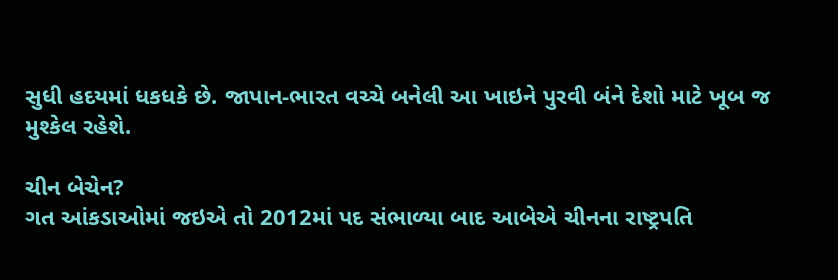સુધી હદયમાં ધકધકે છે. જાપાન-ભારત વચ્ચે બનેલી આ ખાઇને પુરવી બંને દેશો માટે ખૂબ જ મુશ્કેલ રહેશે.

ચીન બેચેન?
ગત આંકડાઓમાં જઇએ તો 2012માં પદ સંભાળ્યા બાદ આબેએ ચીનના રાષ્ટ્રપતિ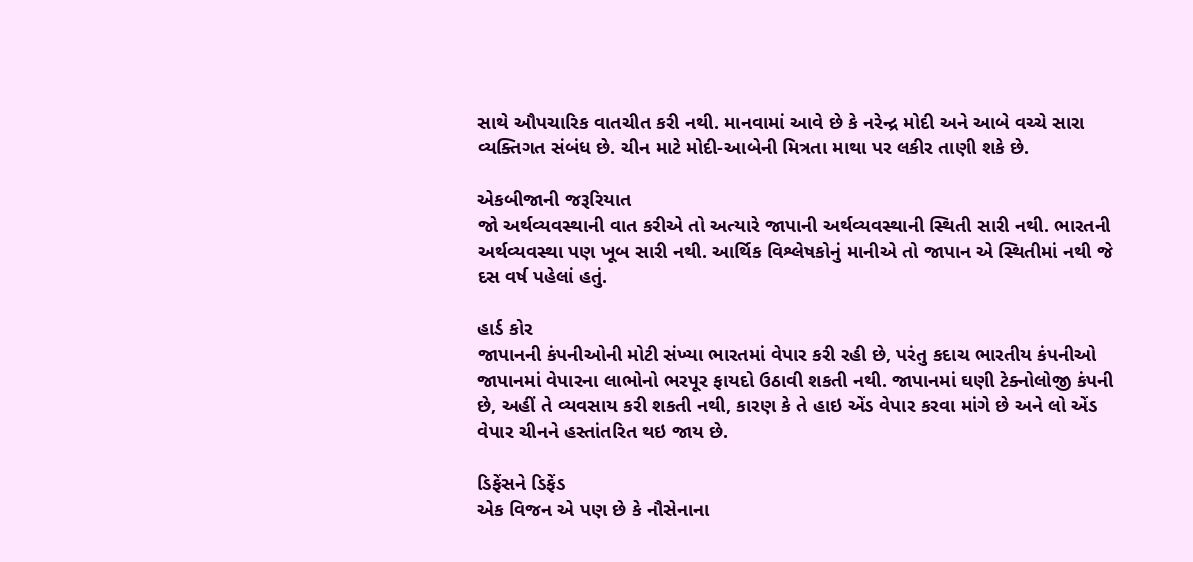સાથે ઔપચારિક વાતચીત કરી નથી. માનવામાં આવે છે કે નરેન્દ્ર મોદી અને આબે વચ્ચે સારા વ્યક્તિગત સંબંધ છે. ચીન માટે મોદી-આબેની મિત્રતા માથા પર લકીર તાણી શકે છે.

એકબીજાની જરૂરિયાત
જો અર્થવ્યવસ્થાની વાત કરીએ તો અત્યારે જાપાની અર્થવ્યવસ્થાની સ્થિતી સારી નથી. ભારતની અર્થવ્યવસ્થા પણ ખૂબ સારી નથી. આર્થિક વિશ્લેષકોનું માનીએ તો જાપાન એ સ્થિતીમાં નથી જે દસ વર્ષ પહેલાં હતું.

હાર્ડ કોર
જાપાનની કંપનીઓની મોટી સંખ્યા ભારતમાં વેપાર કરી રહી છે, પરંતુ કદાચ ભારતીય કંપનીઓ જાપાનમાં વેપારના લાભોનો ભરપૂર ફાયદો ઉઠાવી શકતી નથી. જાપાનમાં ઘણી ટેક્નોલોજી કંપની છે, અહીં તે વ્યવસાય કરી શકતી નથી, કારણ કે તે હાઇ એંડ વેપાર કરવા માંગે છે અને લો એંડ વેપાર ચીનને હસ્તાંતરિત થઇ જાય છે.

ડિફેંસને ડિફેંડ
એક વિજન એ પણ છે કે નૌસેનાના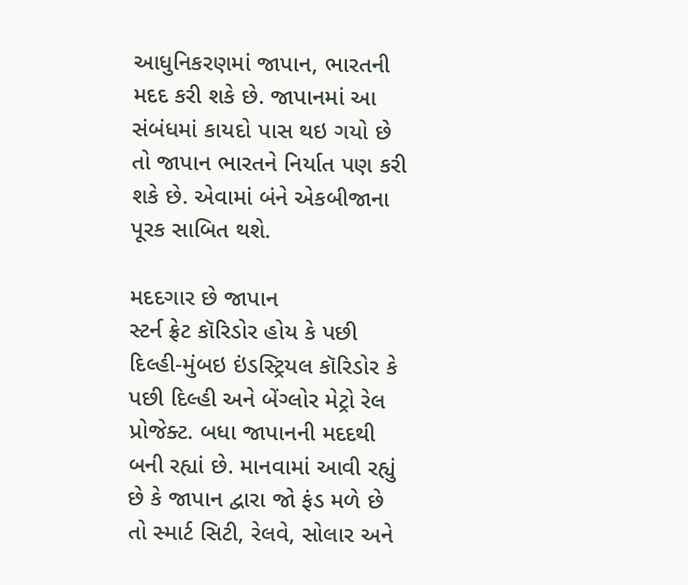આધુનિકરણમાં જાપાન, ભારતની મદદ કરી શકે છે. જાપાનમાં આ સંબંધમાં કાયદો પાસ થઇ ગયો છે તો જાપાન ભારતને નિર્યાત પણ કરી શકે છે. એવામાં બંને એકબીજાના પૂરક સાબિત થશે.

મદદગાર છે જાપાન
સ્ટર્ન ફ્રેટ કૉરિડોર હોય કે પછી દિલ્હી-મુંબઇ ઇંડસ્ટ્રિયલ કૉરિડોર કે પછી દિલ્હી અને બેંગ્લોર મેટ્રો રેલ પ્રોજેક્ટ. બધા જાપાનની મદદથી બની રહ્યાં છે. માનવામાં આવી રહ્યું છે કે જાપાન દ્વારા જો ફંડ મળે છે તો સ્માર્ટ સિટી, રેલવે, સોલાર અને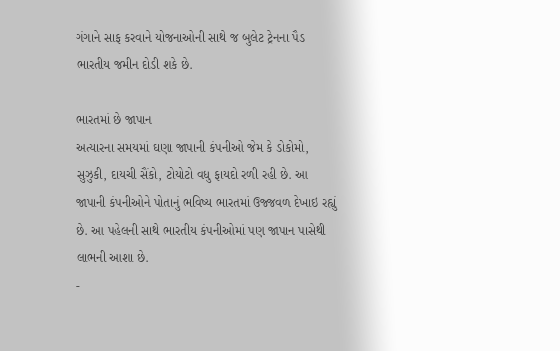ગંગાને સાફ કરવાને યોજનાઓની સાથે જ બુલેટ ટ્રેનના પૈડ ભારતીય જમીન દોડી શકે છે.

ભારતમાં છે જાપાન
અત્યારના સમયમાં ઘણા જાપાની કંપનીઓ જેમ કે ડોકોમો, સુઝુકી, દાયચી સૈંકો, ટોયોટો વધુ ફાયદો રળી રહી છે. આ જાપાની કંપનીઓને પોતાનું ભવિષ્ય ભારતમાં ઉજ્જવળ દેખાઇ રહ્યું છે. આ પહેલની સાથે ભારતીય કંપનીઓમાં પણ જાપાન પાસેથી લાભની આશા છે.
-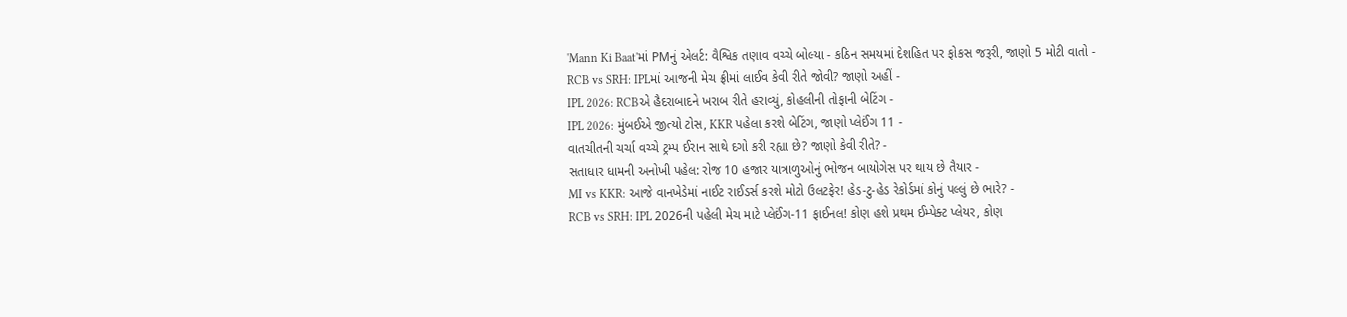'Mann Ki Baat'માં PMનું એલર્ટ: વૈશ્વિક તણાવ વચ્ચે બોલ્યા - કઠિન સમયમાં દેશહિત પર ફોકસ જરૂરી, જાણો 5 મોટી વાતો -
RCB vs SRH: IPLમાં આજની મેચ ફ્રીમાં લાઈવ કેવી રીતે જોવી? જાણો અહીં -
IPL 2026: RCBએ હૈદરાબાદને ખરાબ રીતે હરાવ્યું, કોહલીની તોફાની બેટિંગ -
IPL 2026: મુંબઈએ જીત્યો ટોસ, KKR પહેલા કરશે બેટિંગ, જાણો પ્લેઈંગ 11 -
વાતચીતની ચર્ચા વચ્ચે ટ્રમ્પ ઈરાન સાથે દગો કરી રહ્યા છે? જાણો કેવી રીતે? -
સતાધાર ધામની અનોખી પહેલ: રોજ 10 હજાર યાત્રાળુઓનું ભોજન બાયોગેસ પર થાય છે તૈયાર -
MI vs KKR: આજે વાનખેડેમાં નાઈટ રાઈડર્સ કરશે મોટો ઉલટફેર! હેડ-ટુ-હેડ રેકોર્ડમાં કોનું પલ્લું છે ભારે? -
RCB vs SRH: IPL 2026ની પહેલી મેચ માટે પ્લેઈંગ-11 ફાઈનલ! કોણ હશે પ્રથમ ઈમ્પેક્ટ પ્લેયર, કોણ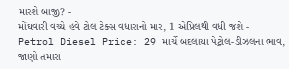મારશે બાજી? -
મોંઘવારી વચ્ચે હવે ટોલ ટેક્સ વધારાનો માર, 1 એપ્રિલથી વધી જશે -
Petrol Diesel Price: 29 માર્ચે બદલાયા પેટ્રોલ-ડીઝલના ભાવ, જાણો તમારા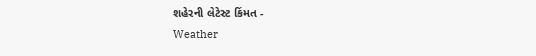શહેરની લેટેસ્ટ કિંમત -
Weather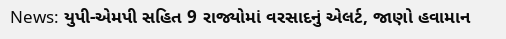News: યુપી-એમપી સહિત 9 રાજ્યોમાં વરસાદનું એલર્ટ, જાણો હવામાન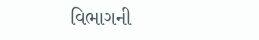વિભાગની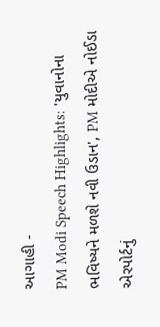આગાહી -
PM Modi Speech Highlights: 'યુવાનોના ભવિષ્યને મળશે નવી ઉડાન', PM મોદીએ નોઈડા એરપોર્ટનું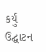કર્યું ઉદ્ઘાટન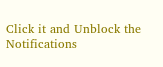Click it and Unblock the Notifications